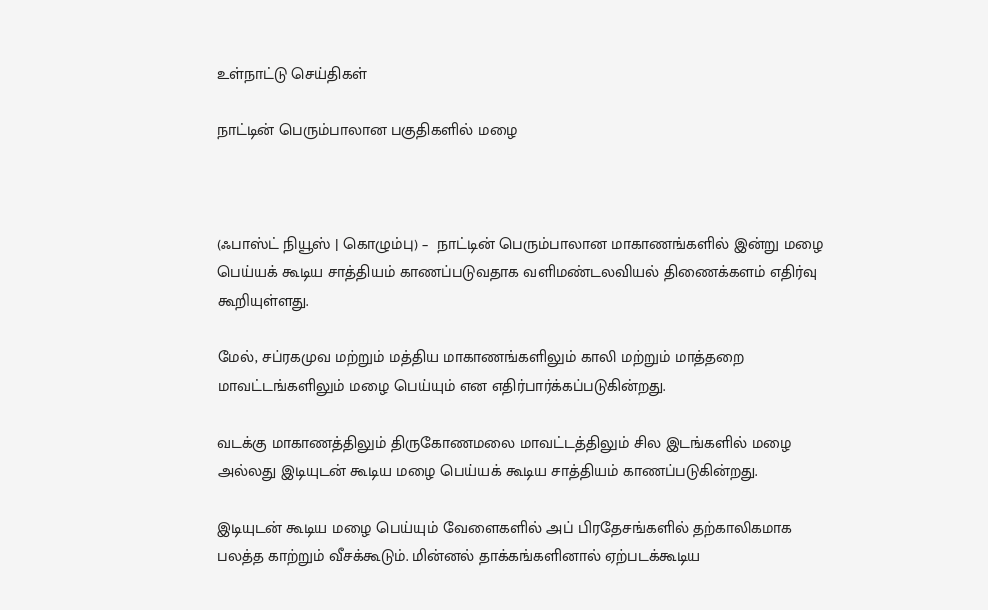உள்நாட்டு செய்திகள்

நாட்டின் பெரும்பாலான பகுதிகளில் மழை



(ஃபாஸ்ட் நியூஸ் | கொழும்பு) –  நாட்டின் பெரும்பாலான மாகாணங்களில் இன்று மழை பெய்யக் கூடிய சாத்தியம் காணப்படுவதாக வளிமண்டலவியல் திணைக்களம் எதிர்வு கூறியுள்ளது.

மேல், சப்ரகமுவ மற்றும் மத்திய மாகாணங்களிலும் காலி மற்றும் மாத்தறை மாவட்டங்களிலும் மழை பெய்யும் என எதிர்பார்க்கப்படுகின்றது.

வடக்கு மாகாணத்திலும் திருகோணமலை மாவட்டத்திலும் சில இடங்களில் மழை அல்லது இடியுடன் கூடிய மழை பெய்யக் கூடிய சாத்தியம் காணப்படுகின்றது.

இடியுடன் கூடிய மழை பெய்யும் வேளைகளில் அப் பிரதேசங்களில் தற்காலிகமாக பலத்த காற்றும் வீசக்கூடும். மின்னல் தாக்கங்களினால் ஏற்படக்கூடிய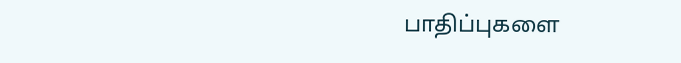பாதிப்புகளை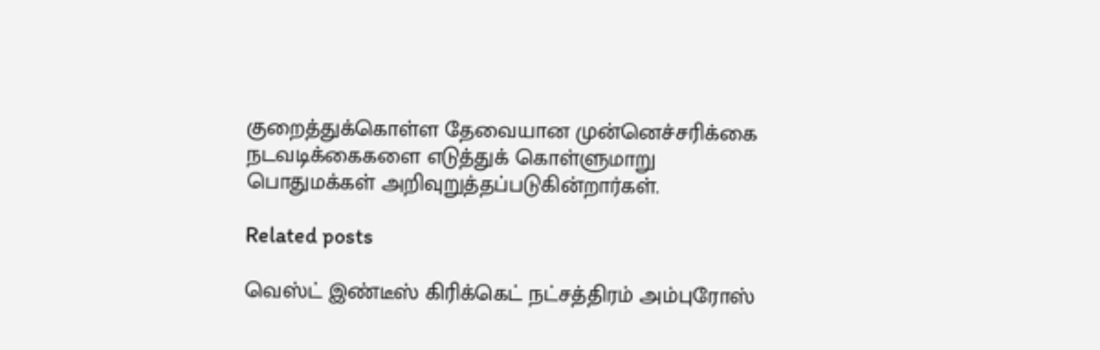குறைத்துக்கொள்ள தேவையான முன்னெச்சரிக்கை நடவடிக்கைகளை எடுத்துக் கொள்ளுமாறு பொதுமக்கள் அறிவுறுத்தப்படுகின்றார்கள்.

Related posts

வெஸ்ட் இண்டீஸ் கிரிக்கெட் நட்சத்திரம் அம்புரோஸ்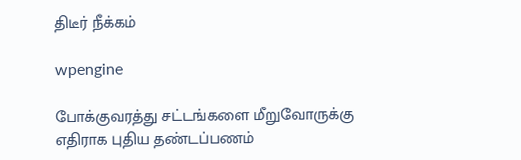திடீர் நீக்கம்

wpengine

போக்குவரத்து சட்டங்களை மீறுவோருக்கு எதிராக புதிய தண்டப்பணம்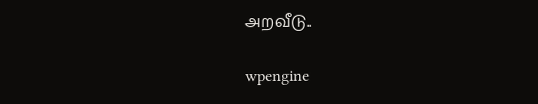அறவீடு..

wpengine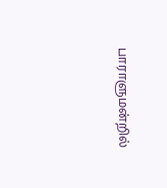பாராளுமன்றில்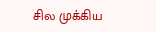சில முக்கிய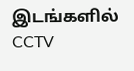இடங்களில் CCTV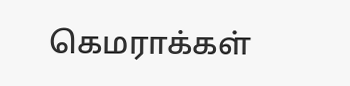கெமராக்கள்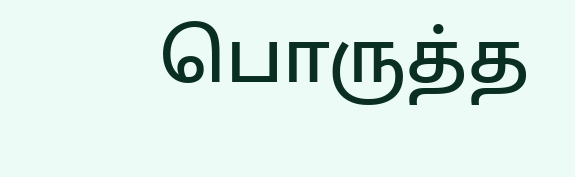பொருத்த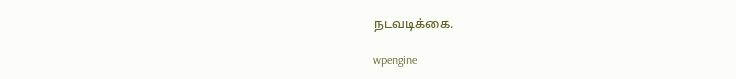நடவடிக்கை.

wpengine